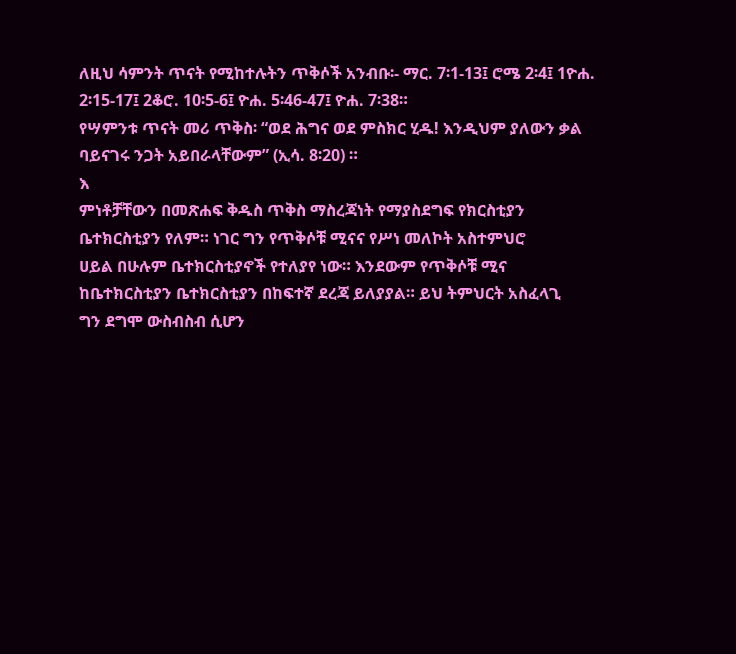ለዚህ ሳምንት ጥናት የሚከተሉትን ጥቅሶች አንብቡ፡- ማር. 7፡1-13፤ ሮሜ 2፡4፤ 1ዮሐ. 2፡15-17፤ 2ቆሮ. 10፡5-6፤ ዮሐ. 5፡46-47፤ ዮሐ. 7፡38።
የሣምንቱ ጥናት መሪ ጥቅስ፡ “ወደ ሕግና ወደ ምስክር ሂዱ! እንዲህም ያለውን ቃል ባይናገሩ ንጋት አይበራላቸውም” (ኢሳ. 8፡20) ።
እ
ምነቶቻቸውን በመጽሐፍ ቅዱስ ጥቅስ ማስረጃነት የማያስደግፍ የክርስቲያን
ቤተክርስቲያን የለም። ነገር ግን የጥቅሶቹ ሚናና የሥነ መለኮት አስተምህሮ
ሀይል በሁሉም ቤተክርስቲያኖች የተለያየ ነው። እንደውም የጥቅሶቹ ሚና
ከቤተክርስቲያን ቤተክርስቲያን በከፍተኛ ደረጃ ይለያያል። ይህ ትምህርት አስፈላጊ
ግን ደግሞ ውስብስብ ሲሆን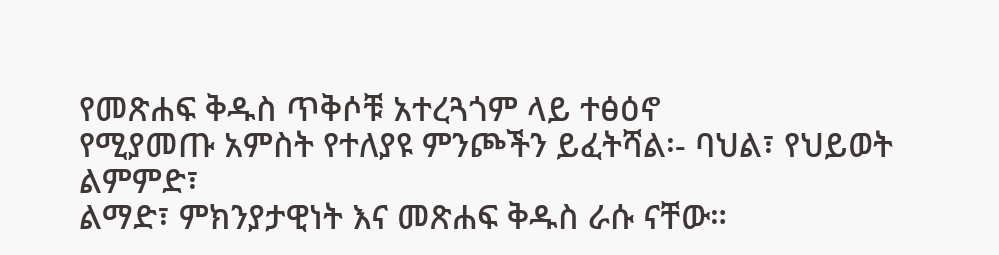የመጽሐፍ ቅዱስ ጥቅሶቹ አተረጓጎም ላይ ተፅዕኖ
የሚያመጡ አምስት የተለያዩ ምንጮችን ይፈትሻል፡- ባህል፣ የህይወት ልምምድ፣
ልማድ፣ ምክንያታዊነት እና መጽሐፍ ቅዱስ ራሱ ናቸው።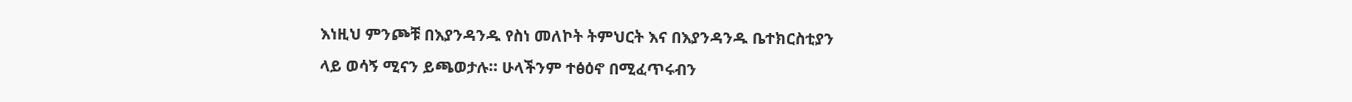እነዚህ ምንጮቹ በእያንዳንዱ የስነ መለኮት ትምህርት እና በእያንዳንዱ ቤተክርስቲያን
ላይ ወሳኝ ሚናን ይጫወታሉ። ሁላችንም ተፅዕኖ በሚፈጥሩብን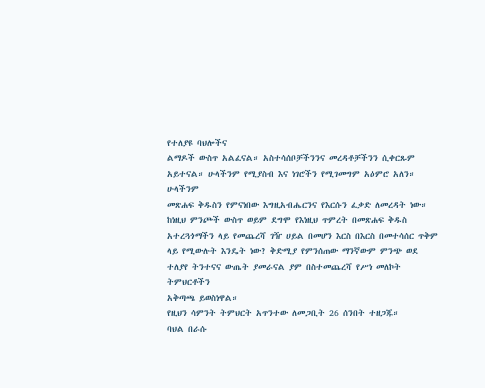የተለያዩ ባህሎችና
ልማዶች ውስጥ አልፈናል። አስተሳሰቦቻችንንና መረዳቶቻችንን ሲቀርጹም
አይተናል። ሁላችንም የሚያስብ እና ነገሮችን የሚገመግም አዕምሮ አለን። ሁላችንም
መጽሐፍ ቅዱስን የምናነበው እግዚአብሔርንና የእርሱን ፈቃድ ለመረዳት ነው።
ከነዚህ ምንጮች ውስጥ ወይም ደግሞ የእነዚህ ጥምረት በመጽሐፍ ቅዱስ
አተረጓጎማችን ላይ የመጨረሻ ገዥ ሀይል በመሆን እርስ በእርስ በመተሳሰር ጥቅም
ላይ የሚውሉት እንዴት ነው? ቅድሚያ የምንሰጠው ማንኛውም ምንጭ ወደ
ተለያየ ትንተናና ውጤት ያመራናል ያም በስተመጨረሻ የሥነ መለኮት ትምህርቶችን
አቅጣጫ ይወስነዋል።
የዚህን ሳምንት ትምህርት አጥንተው ለመጋቢት 26 ሰንበት ተዘጋጁ።
ባህል በራሱ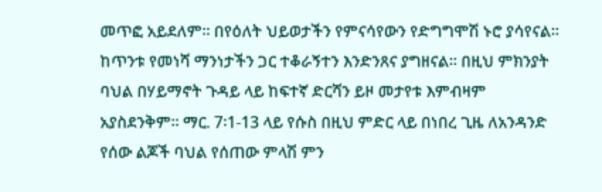መጥፎ አይደለም። በየዕለት ህይወታችን የምናሳየውን የድግግሞሽ ኑሮ ያሳየናል። ከጥንቱ የመነሻ ማንነታችን ጋር ተቆራኝተን እንድንጸና ያግዘናል። በዚህ ምክንያት ባህል በሃይማኖት ጉዳይ ላይ ከፍተኛ ድርሻን ይዞ መታየቱ እምብዛም አያስደንቅም። ማር. 7፡1-13 ላይ የሱስ በዚህ ምድር ላይ በነበረ ጊዜ ለአንዳንድ የሰው ልጆች ባህል የሰጠው ምላሽ ምን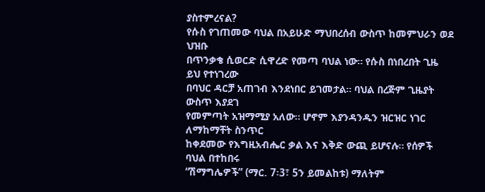ያስተምረናል?
የሱስ የገጠመው ባህል በአይሁድ ማህበረሰብ ውስጥ ከመምህራን ወደ ህዝቡ
በጥንቃቄ ሲወርድ ሲዋረድ የመጣ ባህል ነው። የሱስ በነበረበት ጊዜ ይህ የተነገረው
በባህር ዳርቻ አጠገብ እንደነበር ይገመታል። ባህል በረጅም ጊዜያት ውስጥ እያደገ
የመምጣት አዝማሚያ አለው። ሆኖም እያንዳንዱን ዝርዝር ነገር ለማከማቸት ስንጥር
ከቀደመው የእግዚአብሔር ቃል እና እቅድ ውጪ ይሆናሉ። የሰዎች ባህል በተከበሩ
“ሽማግሌዎች” (ማር. 7፡3፣ 5ን ይመልከቱ) ማለትም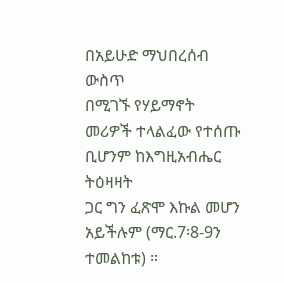በአይሁድ ማህበረሰብ ውስጥ
በሚገኙ የሃይማኖት መሪዎች ተላልፈው የተሰጡ ቢሆንም ከእግዚአብሔር ትዕዛዛት
ጋር ግን ፈጽሞ እኩል መሆን አይችሉም (ማር.7፡8-9ን ተመልከቱ) ።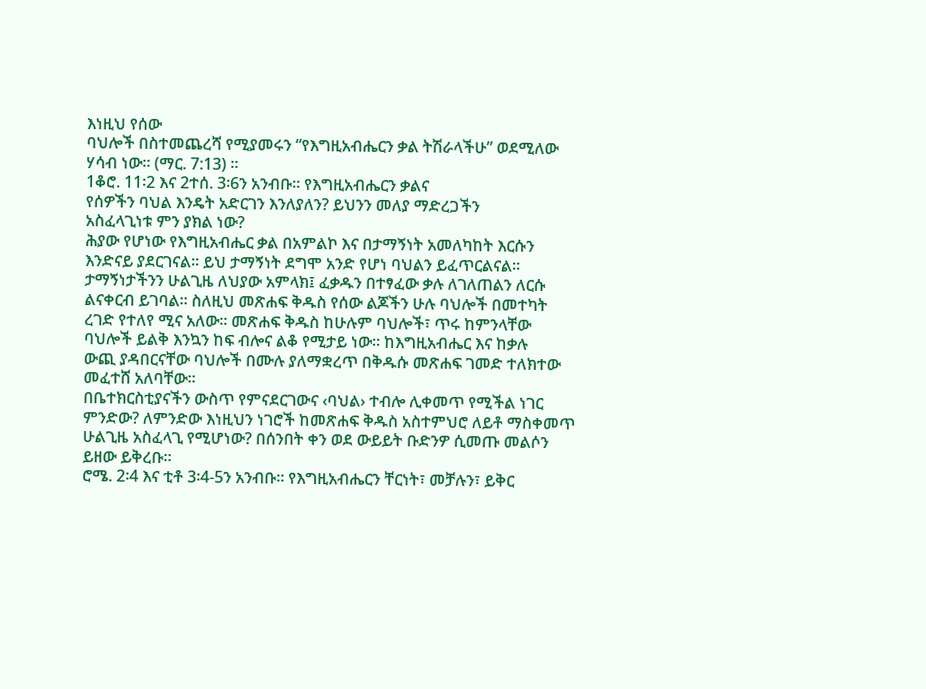እነዚህ የሰው
ባህሎች በስተመጨረሻ የሚያመሩን “የእግዚአብሔርን ቃል ትሽራላችሁ” ወደሚለው
ሃሳብ ነው። (ማር. 7:13) ።
1ቆሮ. 11፡2 እና 2ተሰ. 3፡6ን አንብቡ። የእግዚአብሔርን ቃልና
የሰዎችን ባህል እንዴት አድርገን እንለያለን? ይህንን መለያ ማድረጋችን
አስፈላጊነቱ ምን ያክል ነው?
ሕያው የሆነው የእግዚአብሔር ቃል በአምልኮ እና በታማኝነት አመለካከት እርሱን
እንድናይ ያደርገናል። ይህ ታማኝነት ደግሞ አንድ የሆነ ባህልን ይፈጥርልናል።
ታማኝነታችንን ሁልጊዜ ለህያው አምላክ፤ ፈቃዱን በተፃፈው ቃሉ ለገለጠልን ለርሱ
ልናቀርብ ይገባል። ስለዚህ መጽሐፍ ቅዱስ የሰው ልጆችን ሁሉ ባህሎች በመተካት
ረገድ የተለየ ሚና አለው። መጽሐፍ ቅዱስ ከሁሉም ባህሎች፣ ጥሩ ከምንላቸው
ባህሎች ይልቅ እንኳን ከፍ ብሎና ልቆ የሚታይ ነው። ከእግዚአብሔር እና ከቃሉ
ውጪ ያዳበርናቸው ባህሎች በሙሉ ያለማቋረጥ በቅዱሱ መጽሐፍ ገመድ ተለክተው
መፈተሸ አለባቸው።
በቤተክርስቲያናችን ውስጥ የምናደርገውና ‹ባህል› ተብሎ ሊቀመጥ የሚችል ነገር
ምንድው? ለምንድው እነዚህን ነገሮች ከመጽሐፍ ቅዱስ አስተምህሮ ለይቶ ማስቀመጥ
ሁልጊዜ አስፈላጊ የሚሆነው? በሰንበት ቀን ወደ ውይይት ቡድንዎ ሲመጡ መልሶን
ይዘው ይቅረቡ።
ሮሜ. 2፡4 እና ቲቶ 3፡4-5ን አንብቡ። የእግዚአብሔርን ቸርነት፣ መቻሉን፣ ይቅር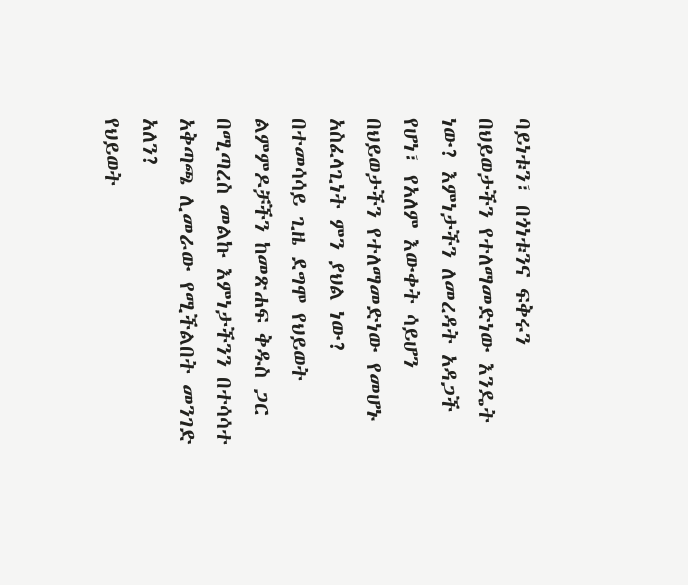ባይነቱን፣ በጎነቱንና ፍቅሩን በህይወታችን የተለማመድነው እንዴት ነው? እምነታችን ለመረዳት አዳጋች የሆነ፣ የአለም እውቀት ሳይሆን በህይወታችን የተለማመድነው የመሆኑ አስፈላጊነት ምን ያህል ነው? በተመሳሳይ ጊዜ ደግሞ የህይወት ልምምዶቻችን ከመጽሐፍ ቅዱስ ጋር በሚጣረስ መልኩ እምነታችንን በተሳሳተ አቅጣጫ ሊመራው የሚችልበት መንገድ አለን?
የህይወት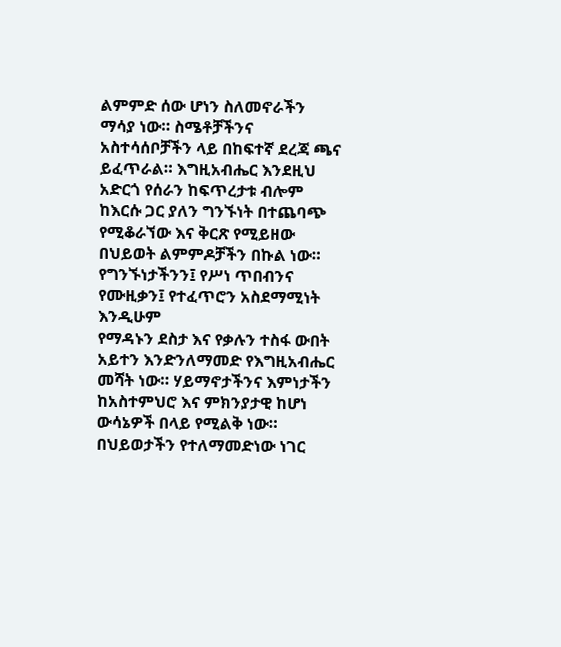ልምምድ ሰው ሆነን ስለመኖራችን ማሳያ ነው። ስሜቶቻችንና
አስተሳሰቦቻችን ላይ በከፍተኛ ደረጃ ጫና ይፈጥራል። እግዚአብሔር እንደዚህ
አድርጎ የሰራን ከፍጥረታቱ ብሎም ከእርሱ ጋር ያለን ግንኙነት በተጨባጭ
የሚቆራኘው እና ቅርጽ የሚይዘው በህይወት ልምምዶቻችን በኩል ነው።
የግንኙነታችንን፤ የሥነ ጥበብንና የሙዚቃን፤ የተፈጥሮን አስደማሚነት እንዲሁም
የማዳኑን ደስታ እና የቃሉን ተስፋ ውበት አይተን እንድንለማመድ የእግዚአብሔር
መሻት ነው። ሃይማኖታችንና እምነታችን ከአስተምህሮ እና ምክንያታዊ ከሆነ
ውሳኔዎች በላይ የሚልቅ ነው። በህይወታችን የተለማመድነው ነገር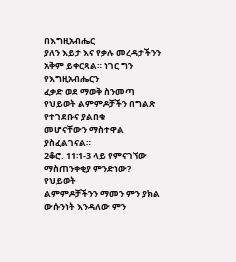በእግዚአብሔር
ያለን እይታ እና የቃሉ መረዳታችንን አቅም ይቀርጻል። ነገር ግን የእግዚአብሔርን
ፈቃድ ወደ ማወቅ ስንመጣ የህይወት ልምምዶቻችን በግልጽ የተገደቡና ያልበቁ
መሆናቸውን ማስተዋል ያስፈልገናል።
2ቆሮ. 11፡1-3 ላይ የምናገኘው ማስጠንቀቂያ ምንድነው? የህይወት
ልምምዶቻችንን ማመን ምን ያክል ውሱንነት እንዳለው ምን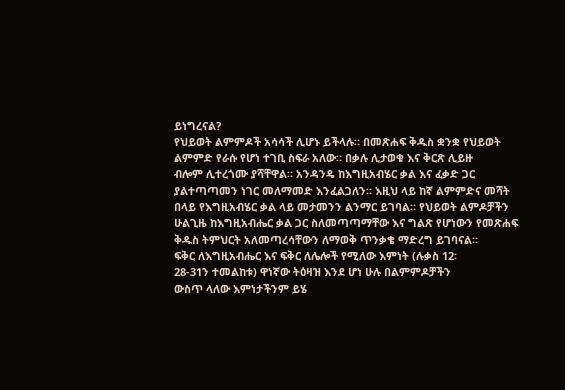ይነግረናል?
የህይወት ልምምዶች አሳሳች ሊሆኑ ይችላሉ። በመጽሐፍ ቅዱስ ቋንቋ የህይወት
ልምምድ የራሱ የሆነ ተገቢ ስፍራ አለው። በቃሉ ሊታወቁ እና ቅርጽ ሊይዙ
ብሎም ሊተረጎሙ ያሻቸዋል። አንዳንዴ ከእግዚአብሄር ቃል እና ፈቃድ ጋር
ያልተጣጣመን ነገር መለማመድ እንፈልጋለን። እዚህ ላይ ከኛ ልምምድና መሻት
በላይ የእግዚአብሄር ቃል ላይ መታመንን ልንማር ይገባል። የህይወት ልምዶቻችን
ሁልጊዜ ከእግዚአብሔር ቃል ጋር ስለመጣጣማቸው እና ግልጽ የሆነውን የመጽሐፍ
ቅዱስ ትምህርት አለመጣረሳቸውን ለማወቅ ጥንቃቄ ማድረግ ይገባናል።
ፍቅር ለእግዚአብሔር እና ፍቅር ለሌሎች የሚለው እምነት (ሉቃስ 12፡
28-31ን ተመልከቱ) ዋነኛው ትዕዛዝ እንደ ሆነ ሁሉ በልምምዶቻችን
ውስጥ ላለው እምነታችንም ይሄ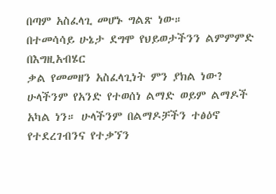በጣም አስፈላጊ መሆኑ ግልጽ ነው።
በተመሳሳይ ሁኔታ ደግሞ የህይወታችንን ልምምምድ በእግዚአብሄር
ቃል የመመዘን አስፈላጊነት ምን ያክል ነው?
ሁላችንም የአንድ የተወሰነ ልማድ ወይም ልማዶች አካል ነን። ሁላችንም በልማዶቻችን ተፅዕኖ የተደረገብንና የተቃኘን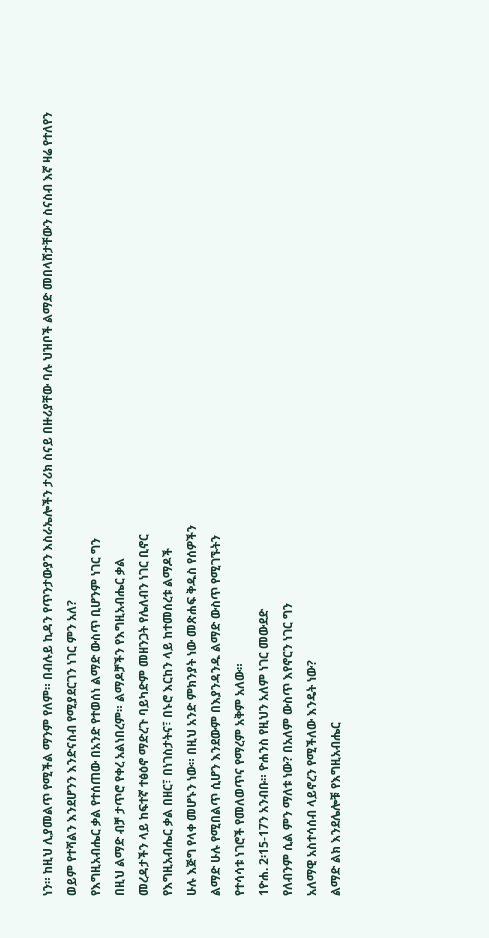ነን። ከዚህ ሊያመልጥ የሚችል ማንም የለም። በብሉይ ኪዳን የጥንታውያን እስራኤሎችን ታሪክ ስናይ በዙሪያቸው ባሉ ህዝቦች ልማድ መበላሸታቸውን ስናስብ እኛ ዛሬ የተለየን ወይም የተሻልን እንደሆንን እንድናስብ የሚያደርገን ነገር ምን አለ?
የእግዚአብሔር ቃል የተሰጠው በአንድ የተወሰነ ልማድ ውስጥ ቢሆንም ነገር ግን
በዚህ ልማድ ብቻ ታጥሮ የቀረ አልነበረም። ልማዶቻችን የእግዚአብሔር ቃል
መረዳታችን ላይ ከፍተኛ ተፅዕኖ ማድረጉ ባይካድም መዘንጋት የሌለብን ነገር ቢኖር
የእግዚአብሔር ቃል በዘር፣ በነገስታትና፣ በኑሮ እርከን ላይ ከተመሰረቱ ልማዶች
ሁሉ እጅግ የላቀ መሆኑን ነው። በዚህ አንድ ምክንያት ነው መጽሐፍ ቅዱስ የሰዎችን
ልማድ ሁሉ የሚበልጥ ሲሆን እንደውም በእያንዳንዱ ልማድ ውስጥ የሚገኙትን
የተሳሳቱ ነገሮች የመለወጥና የማረም አቅም አለው።
1ዮሐ. 2፡15-17ን አንብቡ። ዮሐንስ የዚህን አለም ነገር መውደድ
የለብንም ሲል ምን ማለቱ ነው? በአለም ውስጥ እየኖርን ነገር ግን
አለማዊ አስተሳሰብ ላይኖረን የሚችለው እንዴት ነው?
ልማድ ልክ እንደሌሎቹ የእግዚአብሔር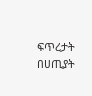ፍጥረታት በሀጢያት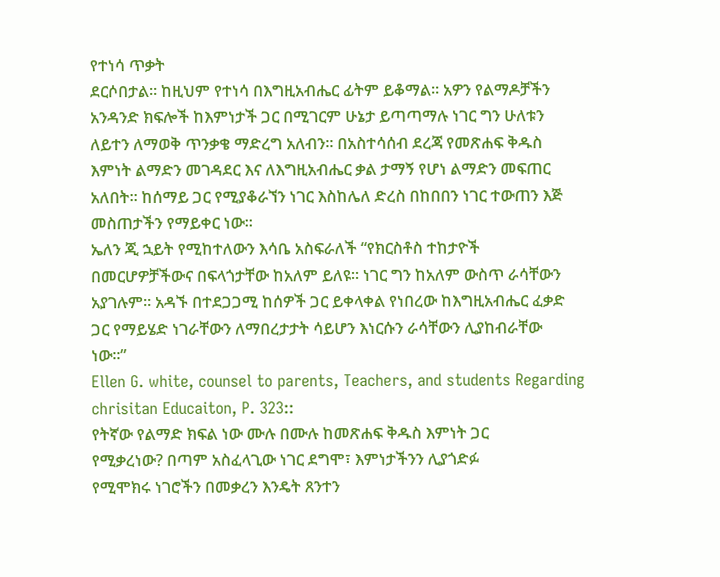የተነሳ ጥቃት
ደርሶበታል። ከዚህም የተነሳ በእግዚአብሔር ፊትም ይቆማል። አዎን የልማዶቻችን
አንዳንድ ክፍሎች ከእምነታች ጋር በሚገርም ሁኔታ ይጣጣማሉ ነገር ግን ሁለቱን
ለይተን ለማወቅ ጥንቃቄ ማድረግ አለብን። በአስተሳሰብ ደረጃ የመጽሐፍ ቅዱስ
እምነት ልማድን መገዳደር እና ለእግዚአብሔር ቃል ታማኝ የሆነ ልማድን መፍጠር
አለበት። ከሰማይ ጋር የሚያቆራኘን ነገር እስከሌለ ድረስ በከበበን ነገር ተውጠን እጅ
መስጠታችን የማይቀር ነው።
ኤለን ጂ ኋይት የሚከተለውን እሳቤ አስፍራለች “የክርስቶስ ተከታዮች
በመርሆዎቻችውና በፍላጎታቸው ከአለም ይለዩ። ነገር ግን ከአለም ውስጥ ራሳቸውን
አያገሉም። አዳኙ በተደጋጋሚ ከሰዎች ጋር ይቀላቀል የነበረው ከእግዚአብሔር ፈቃድ
ጋር የማይሄድ ነገራቸውን ለማበረታታት ሳይሆን እነርሱን ራሳቸውን ሊያከብራቸው
ነው።”
Ellen G. white, counsel to parents, Teachers, and students Regarding
chrisitan Educaiton, P. 323::
የትኛው የልማድ ክፍል ነው ሙሉ በሙሉ ከመጽሐፍ ቅዱስ እምነት ጋር
የሚቃረነው? በጣም አስፈላጊው ነገር ደግሞ፣ እምነታችንን ሊያጎድፉ
የሚሞክሩ ነገሮችን በመቃረን እንዴት ጸንተን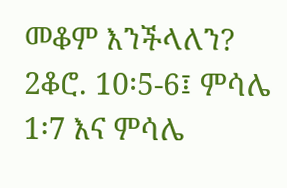መቆም እንችላለን?
2ቆሮ. 10፡5-6፤ ምሳሌ 1፡7 እና ምሳሌ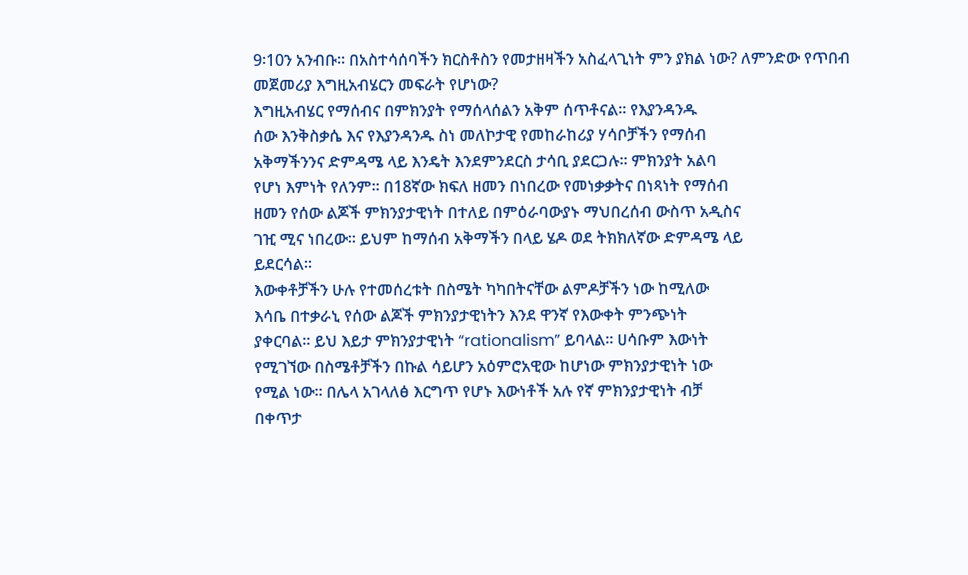9፡10ን አንብቡ። በአስተሳሰባችን ክርስቶስን የመታዘዛችን አስፈላጊነት ምን ያክል ነው? ለምንድው የጥበብ መጀመሪያ እግዚአብሄርን መፍራት የሆነው?
እግዚአብሄር የማሰብና በምክንያት የማሰላሰልን አቅም ሰጥቶናል። የእያንዳንዱ
ሰው እንቅስቃሴ እና የእያንዳንዱ ስነ መለኮታዊ የመከራከሪያ ሃሳቦቻችን የማሰብ
አቅማችንንና ድምዳሜ ላይ እንዴት እንደምንደርስ ታሳቢ ያደርጋሉ። ምክንያት አልባ
የሆነ እምነት የለንም። በ18ኛው ክፍለ ዘመን በነበረው የመነቃቃትና በነጻነት የማሰብ
ዘመን የሰው ልጆች ምክንያታዊነት በተለይ በምዕራባውያኑ ማህበረሰብ ውስጥ አዲስና
ገዢ ሚና ነበረው። ይህም ከማሰብ አቅማችን በላይ ሄዶ ወደ ትክክለኛው ድምዳሜ ላይ
ይደርሳል።
እውቀቶቻችን ሁሉ የተመሰረቱት በስሜት ካካበትናቸው ልምዶቻችን ነው ከሚለው
እሳቤ በተቃራኒ የሰው ልጆች ምክንያታዊነትን እንደ ዋንኛ የእውቀት ምንጭነት
ያቀርባል። ይህ እይታ ምክንያታዊነት “rationalism” ይባላል። ሀሳቡም እውነት
የሚገኘው በስሜቶቻችን በኩል ሳይሆን አዕምሮአዊው ከሆነው ምክንያታዊነት ነው
የሚል ነው። በሌላ አገላለፅ እርግጥ የሆኑ እውነቶች አሉ የኛ ምክንያታዊነት ብቻ
በቀጥታ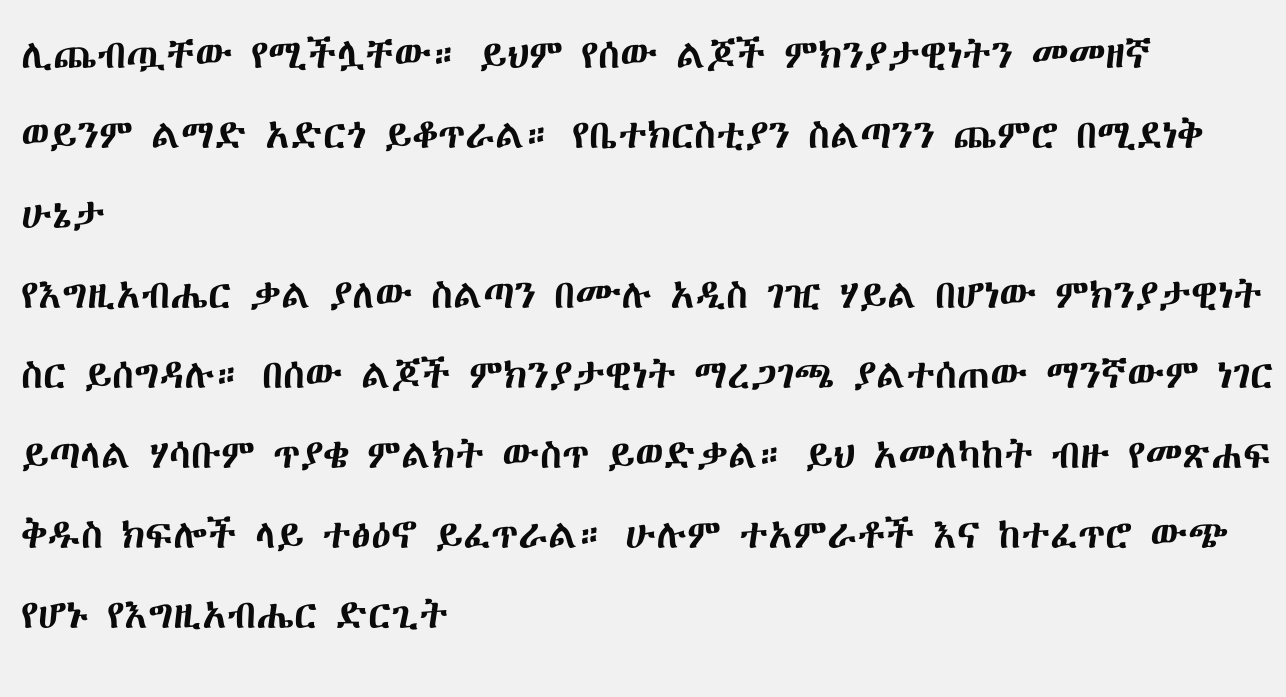ሊጨብጧቸው የሚችሏቸው። ይህም የሰው ልጆች ምክንያታዊነትን መመዘኛ
ወይንም ልማድ አድርጎ ይቆጥራል። የቤተክርስቲያን ስልጣንን ጨምሮ በሚደነቅ ሁኔታ
የእግዚአብሔር ቃል ያለው ስልጣን በሙሉ አዲስ ገዢ ሃይል በሆነው ምክንያታዊነት
ስር ይሰግዳሉ። በሰው ልጆች ምክንያታዊነት ማረጋገጫ ያልተሰጠው ማንኛውም ነገር
ይጣላል ሃሳቡም ጥያቄ ምልክት ውስጥ ይወድቃል። ይህ አመለካከት ብዙ የመጽሐፍ
ቅዱስ ክፍሎች ላይ ተፅዕኖ ይፈጥራል። ሁሉም ተአምራቶች እና ከተፈጥሮ ውጭ
የሆኑ የእግዚአብሔር ድርጊት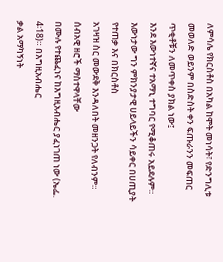ለምሳሌ የክርስቶስ በአካል ከሞት መነሳት፣ የድንግሊቱ
መወለድ ወይንም በስድስት ቀን ፍጡራንን መፍጠር ጥቂቶቹን ለመጥቀስ ያክል ነው፤
እንደ እውነተኛና ተአማኒ ተግባር የሚቆጠሩ አይደሉም።
እውነታው ግን ምክንያታዊ ሀይላይችን ሳይቀር በሀጢያት የተጠቃ እና በክርስቶስ
አገዛዝ ስር መውደቅ እንዳለበት መዘንጋት የለብንም። ሰብአዊ ዘሮች ማስተዋላቸው
በሙሉ የተጨፈነና ከእግዚአብሔር ያፈነገጠ ነው (ኤፌ. 4፡18)። በእግዚአብሔር
ቃል አማካኝነት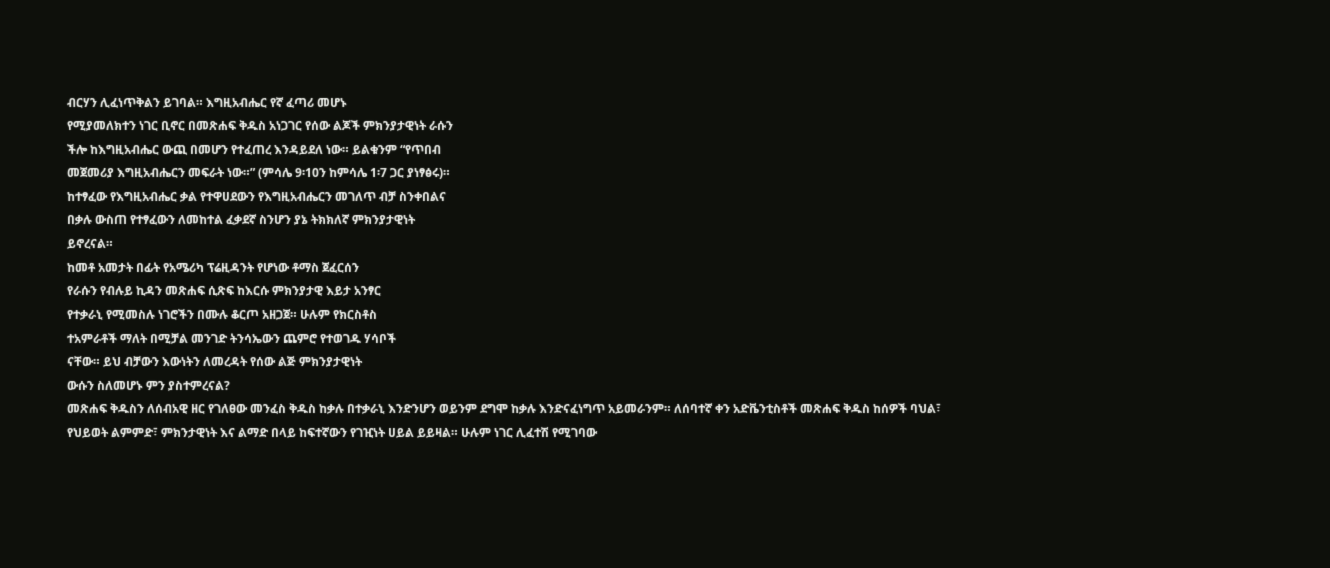ብርሃን ሊፈነጥቅልን ይገባል። እግዚአብሔር የኛ ፈጣሪ መሆኑ
የሚያመለክተን ነገር ቢኖር በመጽሐፍ ቅዱስ አነጋገር የሰው ልጆች ምክንያታዊነት ራሱን
ችሎ ከእግዚአብሔር ውጪ በመሆን የተፈጠረ እንዳይደለ ነው። ይልቁንም “የጥበብ
መጀመሪያ እግዚአብሔርን መፍራት ነው።” (ምሳሌ 9፡10ን ከምሳሌ 1፡7 ጋር ያነፃፅሩ)።
ከተፃፈው የእግዚአብሔር ቃል የተዋሀደውን የእግዚአብሔርን መገለጥ ብቻ ስንቀበልና
በቃሉ ውስጠ የተፃፈውን ለመከተል ፈቃደኛ ስንሆን ያኔ ትክክለኛ ምክንያታዊነት
ይኖረናል።
ከመቶ አመታት በፊት የአሜሪካ ፕሬዚዳንት የሆነው ቶማስ ጀፈርሰን
የራሱን የብሉይ ኪዳን መጽሐፍ ሲጽፍ ከእርሱ ምክንያታዊ እይታ አንፃር
የተቃራኒ የሚመስሉ ነገሮችን በሙሉ ቆርጦ አዘጋጀ። ሁሉም የክርስቶስ
ተአምራቶች ማለት በሚቻል መንገድ ትንሳኤውን ጨምሮ የተወገዱ ሃሳቦች
ናቸው። ይህ ብቻውን እውነትን ለመረዳት የሰው ልጅ ምክንያታዊነት
ውሱን ስለመሆኑ ምን ያስተምረናል?
መጽሐፍ ቅዱስን ለሰብአዊ ዘር የገለፀው መንፈስ ቅዱስ ከቃሉ በተቃራኒ እንድንሆን ወይንም ደግሞ ከቃሉ እንድናፈነግጥ አይመራንም። ለሰባተኛ ቀን አድቬንቲስቶች መጽሐፍ ቅዱስ ከሰዎች ባህል፣ የህይወት ልምምድ፣ ምክንታዊነት እና ልማድ በላይ ከፍተኛውን የገዢነት ሀይል ይይዛል። ሁሉም ነገር ሊፈተሽ የሚገባው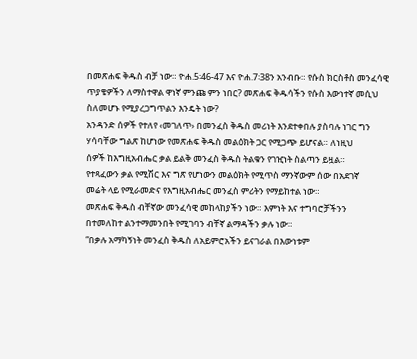በመጽሐፍ ቅዱስ ብቻ ነው። ዮሐ.5፡46-47 እና ዮሐ.7፡38ን አንብቡ። የሱስ ክርስቶስ መንፈሳዊ ጥያቄዎችን ለማስተዋል ዋነኛ ምንጩ ምን ነበር? መጽሐፍ ቅዱሳችን የሱስ እውነተኛ መሲህ ስለመሆኑ የሚያረጋግጥልን እንዴት ነው?
አንዳንድ ሰዎች የተለየ ‹መገለጥ› በመንፈስ ቅዱስ መሪነት እንደተቀበሉ ያስባሉ ነገር ግን
ሃሳባቸው ግልጽ ከሆነው የመጽሐፍ ቅዱስ መልዕክት ጋር የሚጋጭ ይሆናል። ለነዚህ
ሰዎች ከእግዚአብሔር ቃል ይልቅ መንፈስ ቅዱስ ትልቁን የገዢነት ስልጣን ይዟል።
የተጻፈውን ቃል የሚሽር እና ግጽ የሆነውን መልዕክት የሚጥስ ማንኛውም ሰው በአደገኛ
መሬት ላይ የሚራመድና የእግዚአብሔር መንፈስ ምሪትን የማይከተል ነው።
መጽሐፍ ቅዱስ ብቸኛው መንፈሳዊ መከላከያችን ነው። እምነት እና ተግባሮቻችንን
በተመለከተ ልንተማመንበት የሚገባን ብቸኛ ልማዳችን ቃሉ ነው።
“በቃሉ አማካኝነት መንፈስ ቅዱስ ለአይምሮአችን ይናገራል በእውነቱም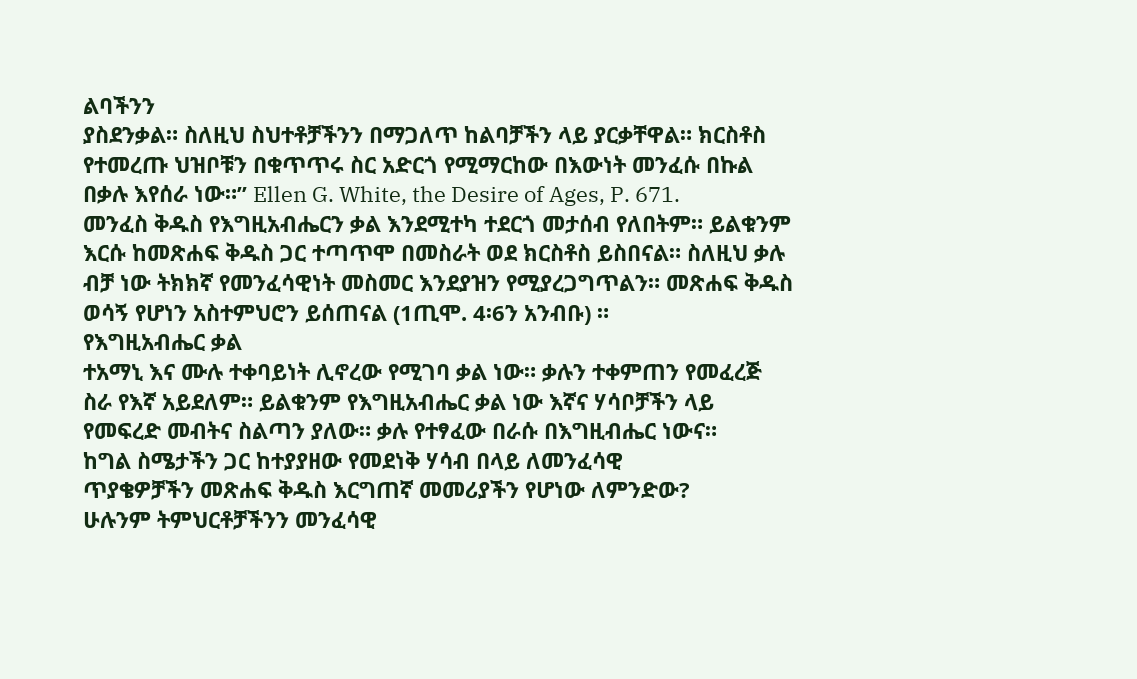ልባችንን
ያስደንቃል። ስለዚህ ስህተቶቻችንን በማጋለጥ ከልባቻችን ላይ ያርቃቸዋል። ክርስቶስ
የተመረጡ ህዝቦቹን በቁጥጥሩ ስር አድርጎ የሚማርከው በእውነት መንፈሱ በኩል
በቃሉ እየሰራ ነው።” Ellen G. White, the Desire of Ages, P. 671.
መንፈስ ቅዱስ የእግዚአብሔርን ቃል እንደሚተካ ተደርጎ መታሰብ የለበትም። ይልቁንም
እርሱ ከመጽሐፍ ቅዱስ ጋር ተጣጥሞ በመስራት ወደ ክርስቶስ ይስበናል። ስለዚህ ቃሉ
ብቻ ነው ትክክኛ የመንፈሳዊነት መስመር እንደያዝን የሚያረጋግጥልን። መጽሐፍ ቅዱስ
ወሳኝ የሆነን አስተምህሮን ይሰጠናል (1ጢሞ. 4፡6ን አንብቡ) ።
የእግዚአብሔር ቃል
ተአማኒ እና ሙሉ ተቀባይነት ሊኖረው የሚገባ ቃል ነው። ቃሉን ተቀምጠን የመፈረጅ
ስራ የእኛ አይደለም። ይልቁንም የእግዚአብሔር ቃል ነው እኛና ሃሳቦቻችን ላይ
የመፍረድ መብትና ስልጣን ያለው። ቃሉ የተፃፈው በራሱ በእግዚብሔር ነውና።
ከግል ስሜታችን ጋር ከተያያዘው የመደነቅ ሃሳብ በላይ ለመንፈሳዊ
ጥያቄዎቻችን መጽሐፍ ቅዱስ እርግጠኛ መመሪያችን የሆነው ለምንድው?
ሁሉንም ትምህርቶቻችንን መንፈሳዊ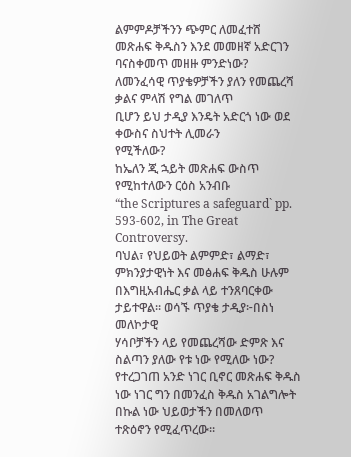ልምምዶቻችንን ጭምር ለመፈተሸ
መጽሐፍ ቅዱስን እንደ መመዘኛ አድርገን ባናስቀመጥ መዘዙ ምንድነው?
ለመንፈሳዊ ጥያቄዎቻችን ያለን የመጨረሻ ቃልና ምላሽ የግል መገለጥ
ቢሆን ይህ ታዲያ እንዴት አድርጎ ነው ወደ ቀውስና ስህተት ሊመራን
የሚችለው?
ከኤለን ጂ ኋይት መጽሐፍ ውስጥ የሚከተለውን ርዕስ አንብቡ
“the Scriptures a safeguard` pp. 593-602, in The Great Controversy.
ባህል፣ የህይወት ልምምድ፣ ልማድ፣ ምክንያታዊነት እና መፅሐፍ ቅዱስ ሁሉም
በእግዚአብሔር ቃል ላይ ተንጸባርቀው ታይተዋል። ወሳኙ ጥያቄ ታዲያ፦በስነ መለኮታዊ
ሃሳቦቻችን ላይ የመጨረሻው ድምጽ እና ስልጣን ያለው የቱ ነው የሚለው ነው?
የተረጋገጠ አንድ ነገር ቢኖር መጽሐፍ ቅዱስ ነው ነገር ግን በመንፈስ ቅዱስ አገልግሎት
በኩል ነው ህይወታችን በመለወጥ ተጽዕኖን የሚፈጥረው።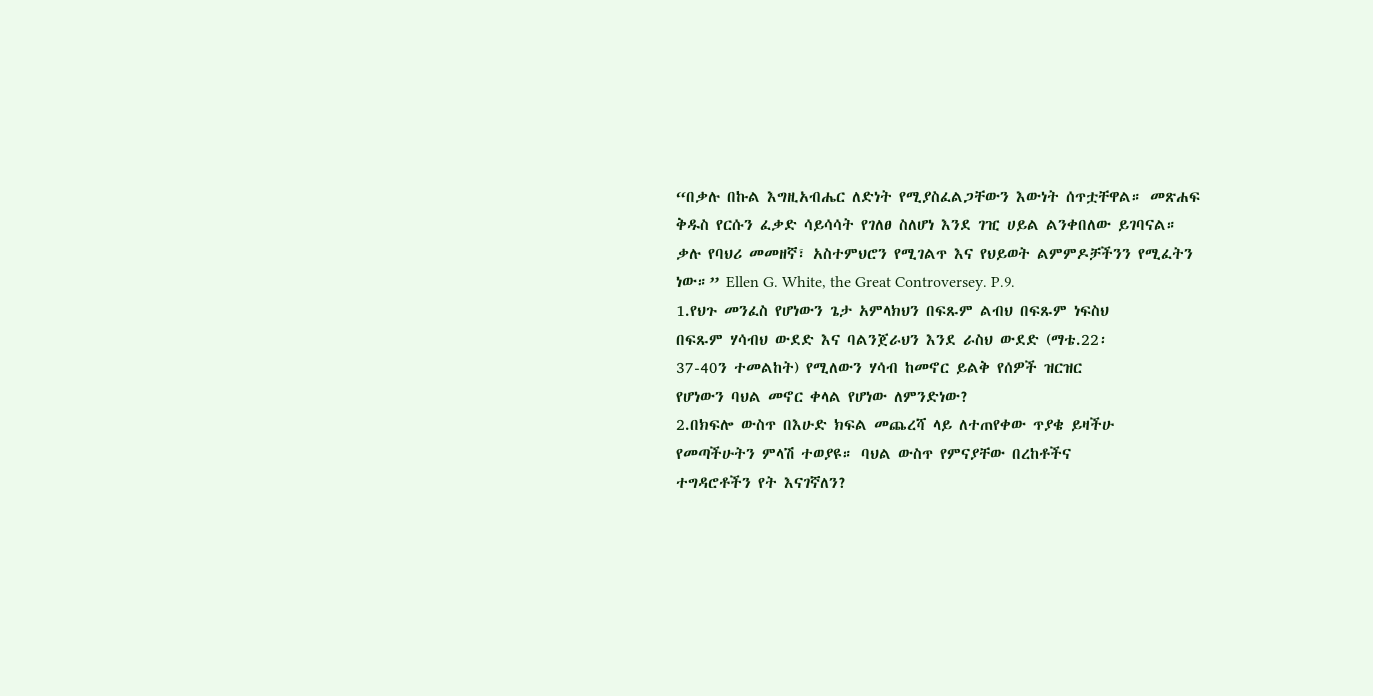“በቃሉ በኩል እግዚአብሔር ለድነት የሚያስፈልጋቸውን እውነት ሰጥቷቸዋል። መጽሐፍ
ቅዱስ የርሱን ፈቃድ ሳይሳሳት የገለፀ ስለሆነ እንደ ገዢ ሀይል ልንቀበለው ይገባናል።
ቃሉ የባህሪ መመዘኛ፣ አስተምህሮን የሚገልጥ እና የህይወት ልምምዶቻችንን የሚፈትን
ነው።” Ellen G. White, the Great Controversey. P.9.
1.የህጉ መንፈስ የሆነውን ጌታ አምላክህን በፍጹም ልብህ በፍጹም ነፍስህ
በፍጹም ሃሳብህ ውደድ እና ባልንጀራህን እንደ ራስህ ውደድ (ማቴ.22፡
37-40ን ተመልከት) የሚለውን ሃሳብ ከመኖር ይልቅ የሰዎች ዝርዝር
የሆነውን ባህል መኖር ቀላል የሆነው ለምንድነው?
2.በክፍሎ ውስጥ በእሁድ ክፍል መጨረሻ ላይ ለተጠየቀው ጥያቄ ይዛችሁ
የመጣችሁትን ምላሽ ተወያዩ። ባህል ውስጥ የምናያቸው በረከቶችና
ተግዳሮቶችን የት እናገኛለን?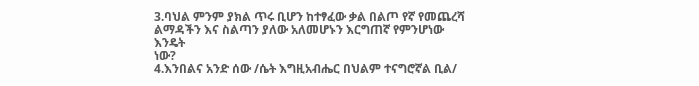3.ባህል ምንም ያክል ጥሩ ቢሆን ከተፃፈው ቃል በልጦ የኛ የመጨረሻ
ልማዳችን እና ስልጣን ያለው አለመሆኑን እርግጠኛ የምንሆነው እንዴት
ነው?
4.እንበልና አንድ ሰው /ሴት እግዚአብሔር በህልም ተናግሮኛል ቢል/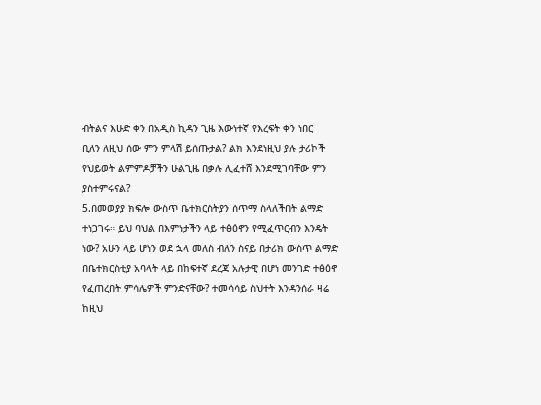ብትልና እሁድ ቀን በአዲስ ኪዳን ጊዜ እውነተኛ የእረፍት ቀን ነበር
ቢለን ለዚህ ሰው ምን ምላሽ ይሰጡታል? ልክ እንደነዚህ ያሉ ታሪኮች
የህይወት ልምምዶቻችን ሁልጊዜ በቃሉ ሊፈተሸ እንደሚገባቸው ምን
ያስተምሩናል?
5.በመወያያ ክፍሎ ውስጥ ቤተክርስትያን ሰጥማ ስላለችበት ልማድ
ተነጋገሩ። ይህ ባህል በእምነታችን ላይ ተፅዕኖን የሚፈጥርብን እንዴት
ነው? አሁን ላይ ሆነን ወደ ኋላ መለስ ብለን ስናይ በታሪክ ውስጥ ልማድ
በቤተክርስቲያ አባላት ላይ በከፍተኛ ደረጃ አሉታዊ በሆነ መንገድ ተፅዕኖ
የፈጠረበት ምሳሌዎች ምንድናቸው? ተመሳሳይ ስህተት እንዳንሰራ ዛሬ
ከዚህ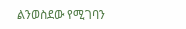ልንወስደው የሚገባን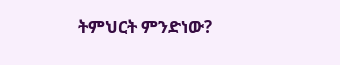ትምህርት ምንድነው?